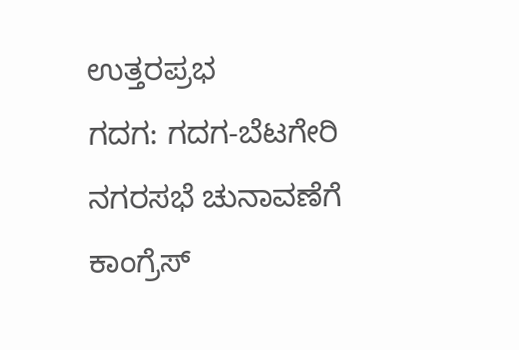ಉತ್ತರಪ್ರಭ
ಗದಗ: ಗದಗ-ಬೆಟಗೇರಿ ನಗರಸಭೆ ಚುನಾವಣೆಗೆ ಕಾಂಗ್ರೆಸ್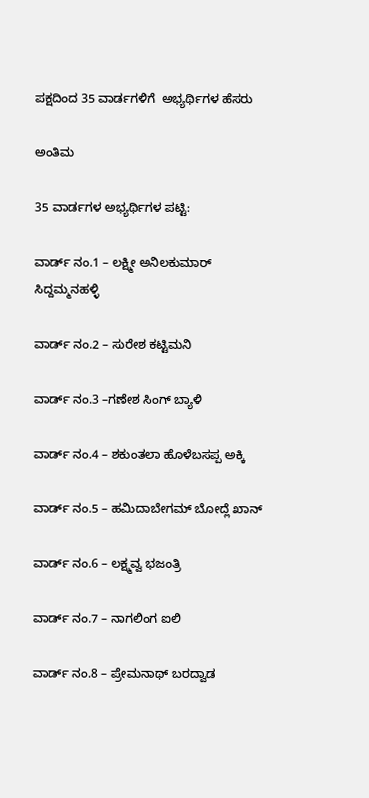ಪಕ್ಷದಿಂದ 35 ವಾರ್ಡಗಳಿಗೆ  ಅಭ್ಯರ್ಥಿಗಳ ಹೆಸರು

ಅಂತಿಮ

35 ವಾರ್ಡಗಳ ಅಭ್ಯರ್ಥಿಗಳ ಪಟ್ಟಿ:

ವಾರ್ಡ್ ನಂ.1 – ಲಕ್ಷ್ಮೀ ಅನಿಲಕುಮಾರ್ ಸಿದ್ದಮ್ಮನಹಳ್ಳಿ

ವಾರ್ಡ್ ನಂ.2 – ಸುರೇಶ ಕಟ್ಟಿಮನಿ

ವಾರ್ಡ್ ನಂ.3 –ಗಣೇಶ ಸಿಂಗ್ ಬ್ಯಾಳಿ

ವಾರ್ಡ್ ನಂ.4 – ಶಕುಂತಲಾ ಹೊಳೆಬಸಪ್ಪ ಅಕ್ಕಿ

ವಾರ್ಡ್ ನಂ.5 – ಹಮಿದಾಬೇಗಮ್ ಬೋದ್ಲೆ ಖಾನ್

ವಾರ್ಡ್ ನಂ.6 – ಲಕ್ಷ್ಮವ್ವ ಭಜಂತ್ರಿ

ವಾರ್ಡ್ ನಂ.7 – ನಾಗಲಿಂಗ ಐಲಿ

ವಾರ್ಡ್ ನಂ.8 – ಪ್ರೇಮನಾಥ್ ಬರದ್ವಾಡ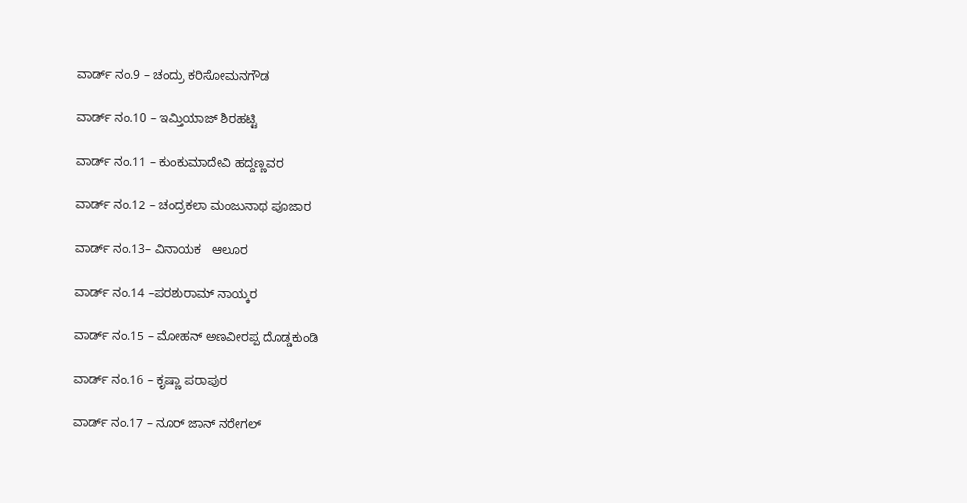ವಾರ್ಡ್ ನಂ.9 – ಚಂದ್ರು ಕರಿಸೋಮನಗೌಡ

ವಾರ್ಡ್ ನಂ.10 – ಇಮ್ತಿಯಾಜ್ ಶಿರಹಟ್ಟಿ

ವಾರ್ಡ್ ನಂ.11 – ಕುಂಕುಮಾದೇವಿ ಹದ್ದಣ್ಣವರ

ವಾರ್ಡ್ ನಂ.12 – ಚಂದ್ರಕಲಾ ಮಂಜುನಾಥ ಪೂಜಾರ

ವಾರ್ಡ್ ನಂ.13– ವಿನಾಯಕ   ಆಲೂರ

ವಾರ್ಡ್ ನಂ.14 –ಪರಶುರಾಮ್ ನಾಯ್ಕರ

ವಾರ್ಡ್ ನಂ.15 – ಮೋಹನ್ ಅಣವೀರಪ್ಪ ದೊಡ್ಡಕುಂಡಿ

ವಾರ್ಡ್ ನಂ.16 – ಕೃಷ್ಣಾ ಪರಾಪುರ

ವಾರ್ಡ್ ನಂ.17 – ನೂರ್ ಜಾನ್ ನರೇಗಲ್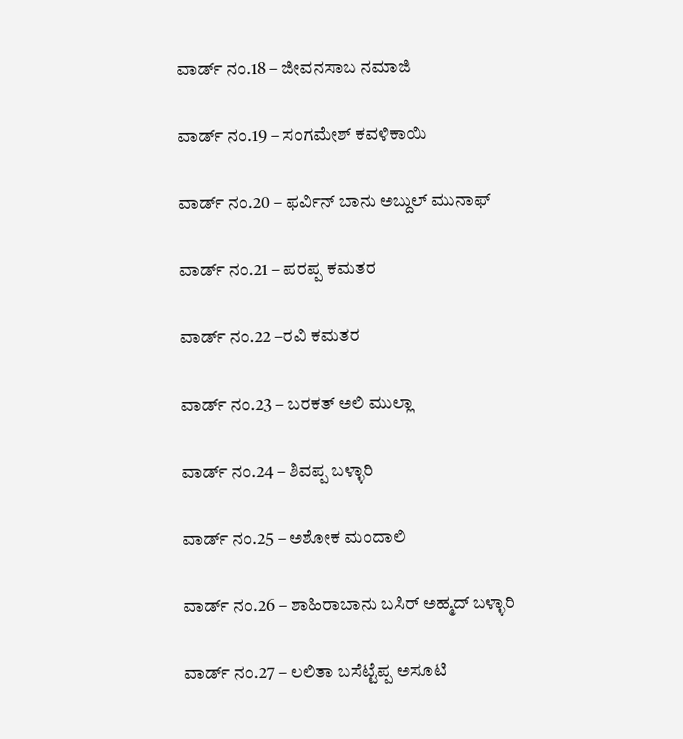ವಾರ್ಡ್ ನಂ.18 – ಜೀವನಸಾಬ ನಮಾಜಿ

ವಾರ್ಡ್ ನಂ.19 – ಸಂಗಮೇಶ್ ಕವಳಿಕಾಯಿ

ವಾರ್ಡ್ ನಂ.20 – ಫರ್ವಿನ್ ಬಾನು ಅಬ್ದುಲ್ ಮುನಾಫ್

ವಾರ್ಡ್ ನಂ.21 – ಪರಪ್ಪ ಕಮತರ

ವಾರ್ಡ್ ನಂ.22 –ರವಿ ಕಮತರ

ವಾರ್ಡ್ ನಂ.23 – ಬರಕತ್ ಅಲಿ ಮುಲ್ಲಾ

ವಾರ್ಡ್ ನಂ.24 – ಶಿವಪ್ಪ ಬಳ್ಳಾರಿ

ವಾರ್ಡ್ ನಂ.25 – ಅಶೋಕ ಮಂದಾಲಿ

ವಾರ್ಡ್ ನಂ.26 – ಶಾಹಿರಾಬಾನು ಬಸಿರ್ ಅಹ್ಮದ್ ಬಳ್ಳಾರಿ

ವಾರ್ಡ್ ನಂ.27 – ಲಲಿತಾ ಬಸೆಟ್ಟೆಪ್ಪ ಅಸೂಟಿ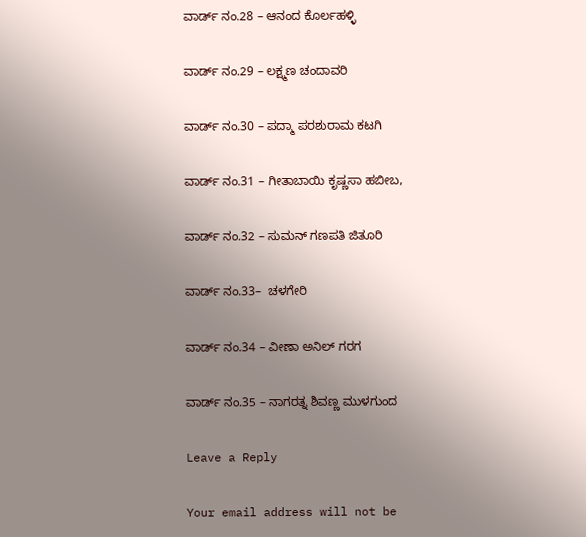ವಾರ್ಡ್ ನಂ.28 – ಆನಂದ ಕೊರ್ಲಹಳ್ಳಿ

ವಾರ್ಡ್ ನಂ.29 – ಲಕ್ಷ್ಮಣ ಚಂದಾವರಿ

ವಾರ್ಡ್ ನಂ.30 – ಪದ್ಮಾ ಪರಶುರಾಮ ಕಟಗಿ

ವಾರ್ಡ್ ನಂ.31 – ಗೀತಾಬಾಯಿ ಕೃಷ್ಣಸಾ ಹಬೀಬ,

ವಾರ್ಡ್ ನಂ.32 – ಸುಮನ್ ಗಣಪತಿ ಜಿತೂರಿ

ವಾರ್ಡ್ ನಂ.33–  ಚಳಗೇರಿ

ವಾರ್ಡ್ ನಂ.34 – ವೀಣಾ ಅನಿಲ್ ಗರಗ

ವಾರ್ಡ್ ನಂ.35 – ನಾಗರತ್ನ ಶಿವಣ್ಣ ಮುಳಗುಂದ

Leave a Reply

Your email address will not be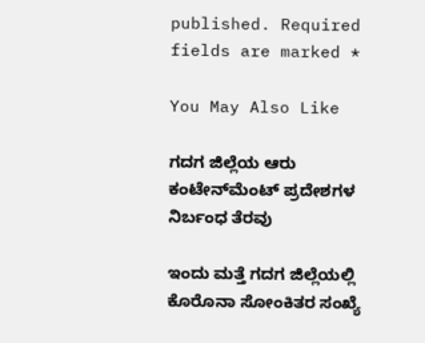published. Required fields are marked *

You May Also Like

ಗದಗ ಜಿಲ್ಲೆಯ ಆರು ಕಂಟೇನ್‍ಮೆಂಟ್ ಪ್ರದೇಶಗಳ ನಿರ್ಬಂಧ ತೆರವು

ಇಂದು ಮತ್ತೆ ಗದಗ ಜಿಲ್ಲೆಯಲ್ಲಿ ಕೊರೊನಾ ಸೋಂಕಿತರ ಸಂಖ್ಯೆ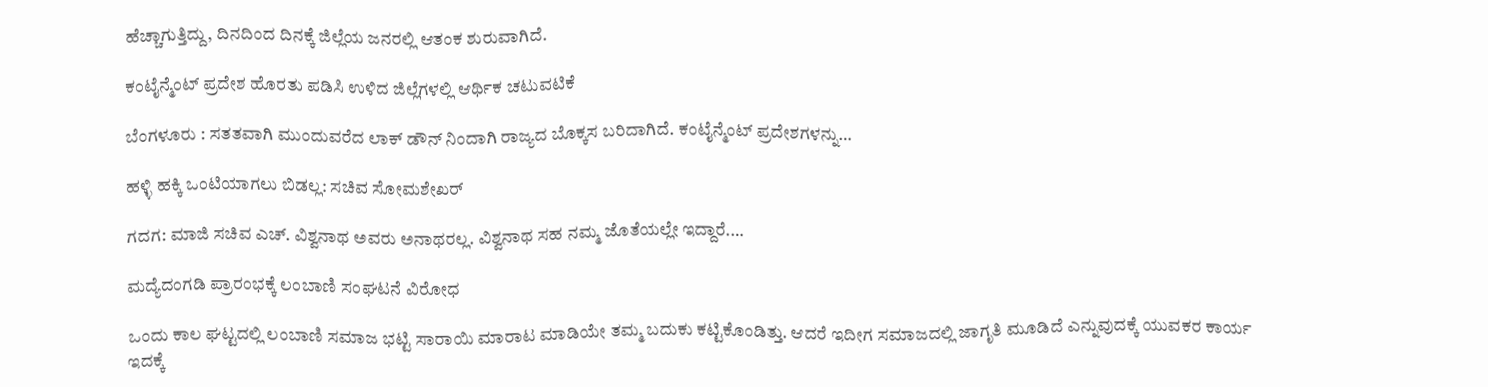ಹೆಚ್ಚಾಗುತ್ತಿದ್ದು, ದಿನದಿಂದ ದಿನಕ್ಕೆ ಜಿಲ್ಲೆಯ ಜನರಲ್ಲಿ ಆತಂಕ ಶುರುವಾಗಿದೆ.

ಕಂಟೈನ್ಮೆಂಟ್ ಪ್ರದೇಶ ಹೊರತು ಪಡಿಸಿ ಉಳಿದ ಜಿಲ್ಲೆಗಳಲ್ಲಿ ಆರ್ಥಿಕ ಚಟುವಟಿಕೆ

ಬೆಂಗಳೂರು : ಸತತವಾಗಿ ಮುಂದುವರೆದ ಲಾಕ್ ಡೌನ್ ನಿಂದಾಗಿ ರಾಜ್ಯದ ಬೊಕ್ಕಸ ಬರಿದಾಗಿದೆ. ಕಂಟೈನ್ಮೆಂಟ್ ಪ್ರದೇಶಗಳನ್ನು…

ಹಳ್ಳಿ ಹಕ್ಕಿ‌ ಒಂಟಿಯಾಗಲು ಬಿಡಲ್ಲ: ಸಚಿವ ಸೋಮಶೇಖರ್

ಗದಗ: ಮಾಜಿ ಸಚಿವ ಎಚ್. ವಿಶ್ವನಾಥ‌ ಅವರು ಅನಾಥರಲ್ಲ. ವಿಶ್ವನಾಥ ಸಹ ನಮ್ಮ ಜೊತೆಯಲ್ಲೇ ಇದ್ದಾರೆ.…

ಮದ್ಯೆದಂಗಡಿ ಪ್ರಾರಂಭಕ್ಕೆ ಲಂಬಾಣಿ ಸಂಘಟನೆ ವಿರೋಧ

ಒಂದು ಕಾಲ ಘಟ್ಟದಲ್ಲಿ ಲಂಬಾಣಿ ಸಮಾಜ ಭಟ್ಟಿ ಸಾರಾಯಿ ಮಾರಾಟ ಮಾಡಿಯೇ ತಮ್ಮ ಬದುಕು ಕಟ್ಟಿಕೊಂಡಿತ್ತು. ಆದರೆ ಇದೀಗ ಸಮಾಜದಲ್ಲಿ ಜಾಗೃತಿ ಮೂಡಿದೆ ಎನ್ನುವುದಕ್ಕೆ ಯುವಕರ ಕಾರ್ಯ ಇದಕ್ಕೆ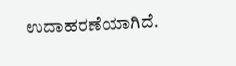ಉದಾಹರಣೆಯಾಗಿದೆ.